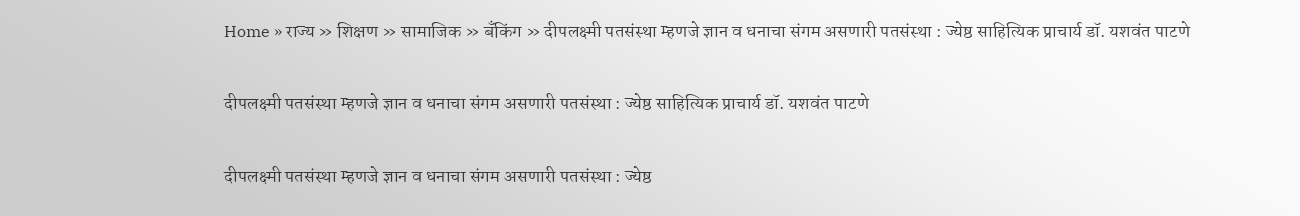Home » राज्य » शिक्षण » सामाजिक » बँकिंग » दीपलक्ष्मी पतसंस्था म्हणजे ज्ञान व धनाचा संगम असणारी पतसंस्था : ज्येष्ठ साहित्यिक प्राचार्य डॉ. यशवंत पाटणे

दीपलक्ष्मी पतसंस्था म्हणजे ज्ञान व धनाचा संगम असणारी पतसंस्था : ज्येष्ठ साहित्यिक प्राचार्य डॉ. यशवंत पाटणे

दीपलक्ष्मी पतसंस्था म्हणजे ज्ञान व धनाचा संगम असणारी पतसंस्था : ज्येष्ठ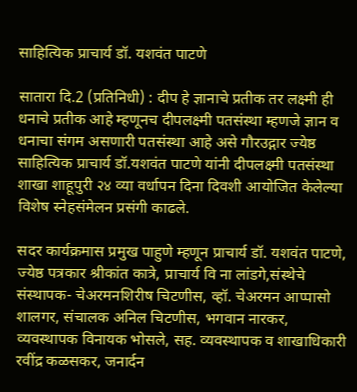साहित्यिक प्राचार्य डॉ. यशवंत पाटणे

सातारा दि.2 (प्रतिनिधी) : दीप हे ज्ञानाचे प्रतीक तर लक्ष्मी ही धनाचे प्रतीक आहे म्हणूनच दीपलक्ष्मी पतसंस्था म्हणजे ज्ञान व धनाचा संगम असणारी पतसंस्था आहे असे गौरउद्गार ज्येष्ठ साहित्यिक प्राचार्य डॉ.यशवंत पाटणे यांनी दीपलक्ष्मी पतसंस्था शाखा शाहूपुरी २४ व्या वर्धापन दिना दिवशी आयोजित केलेल्या विशेष स्नेहसंमेलन प्रसंगी काढले.

सदर कार्यक्रमास प्रमुख पाहुणे म्हणून प्राचार्य डॉ. यशवंत पाटणे, ज्येष्ठ पत्रकार श्रीकांत कात्रे, प्राचार्य वि ना लांडगे,संस्थेचे संस्थापक- चेअरमनशिरीष चिटणीस, व्हॉ. चेअरमन आप्पासो शालगर, संचालक अनिल चिटणीस, भगवान नारकर, व्यवस्थापक विनायक भोसले, सह. व्यवस्थापक व शाखाधिकारी रवींद्र कळसकर, जनार्दन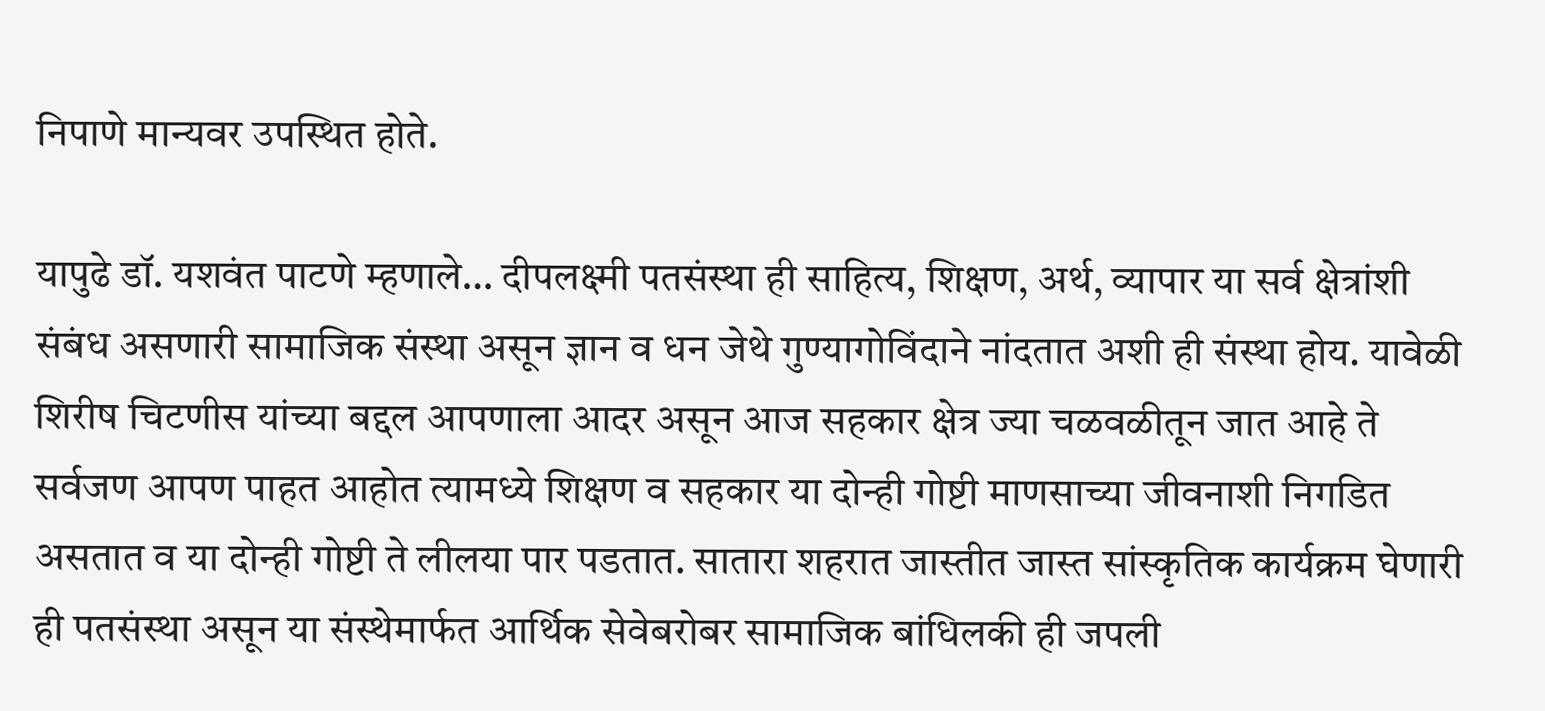निपाणे मान्यवर उपस्थित होते.

यापुढे डॉ. यशवंत पाटणे म्हणाले… दीपलक्ष्मी पतसंस्था ही साहित्य, शिक्षण, अर्थ, व्यापार या सर्व क्षेत्रांशी संबंध असणारी सामाजिक संस्था असून ज्ञान व धन जेथे गुण्यागोविंदाने नांदतात अशी ही संस्था होय. यावेळी शिरीष चिटणीस यांच्या बद्दल आपणाला आदर असून आज सहकार क्षेत्र ज्या चळवळीतून जात आहे ते सर्वजण आपण पाहत आहोत त्यामध्ये शिक्षण व सहकार या दोन्ही गोष्टी माणसाच्या जीवनाशी निगडित असतात व या दोन्ही गोष्टी ते लीलया पार पडतात. सातारा शहरात जास्तीत जास्त सांस्कृतिक कार्यक्रम घेणारी ही पतसंस्था असून या संस्थेमार्फत आर्थिक सेवेबरोबर सामाजिक बांधिलकी ही जपली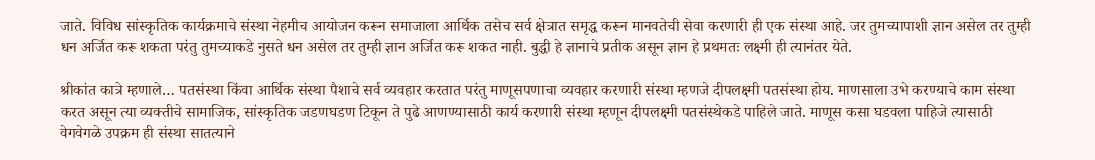जाते. विविध सांस्कृतिक कार्यक्रमाचे संस्था नेहमीच आयोजन करून समाजाला आर्थिक तसेच सर्व क्षेत्रात समृद्ध करून मानवतेची सेवा करणारी ही एक संस्था आहे. जर तुमच्यापाशी ज्ञान असेल तर तुम्ही धन अर्जित करू शकता परंतु तुमच्याकडे नुसते धन असेल तर तुम्ही ज्ञान अर्जित करू शकत नाही. बुद्धी हे ज्ञानाचे प्रतीक असून ज्ञान हे प्रथमतः लक्ष्मी ही त्यानंतर येते.

श्रीकांत कात्रे म्हणाले… पतसंस्था किंवा आर्थिक संस्था पैशाचे सर्व व्यवहार करतात परंतु माणूसपणाचा व्यवहार करणारी संस्था म्हणजे दीपलक्ष्मी पतसंस्था होय. माणसाला उभे करण्याचे काम संस्था करत असून त्या व्यक्तीचे सामाजिक, सांस्कृतिक जडणघडण टिकून ते पुढे आणण्यासाठी कार्य करणारी संस्था म्हणून दीपलक्ष्मी पतसंस्थेकडे पाहिले जाते. माणूस कसा घडवला पाहिजे त्यासाठी वेगवेगळे उपक्रम ही संस्था सातत्याने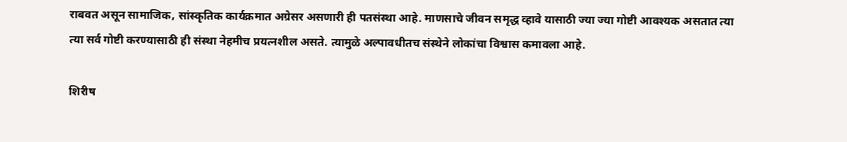राबवत असून सामाजिक, सांस्कृतिक कार्यक्रमात अग्रेसर असणारी ही पतसंस्था आहे. माणसाचे जीवन समृद्ध व्हावे यासाठी ज्या ज्या गोष्टी आवश्यक असतात त्या त्या सर्व गोष्टी करण्यासाठी ही संस्था नेहमीच प्रयत्नशील असते. त्यामुळे अल्पावधीतच संस्थेने लोकांचा विश्वास कमावला आहे.

शिरीष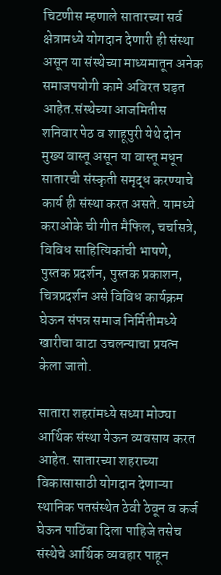चिटणीस म्हणाले सातारच्या सर्व क्षेत्रामध्ये योगदान देणारी ही संस्था असून या संस्थेच्या माध्यमातून अनेक समाजपयोगी कामे अविरत घड़त आहेत.संस्थेच्या आजमितीस शनिवार पेठ व शाहूपुरी येथे दोन मुख्य वास्तू असून या वास्तू मधून सातारची संस्कृती समृद्ध करण्याचे कार्य ही संस्था करत असते. यामध्ये कराओके ची गीत मैफिल, चर्चासत्रे, विविध साहित्यिकांची भाषणे, पुस्तक प्रदर्शन, पुस्तक प्रकाशन, चित्रप्रदर्शन असे विविध कार्यक्रम घेऊन संपन्न समाज निर्मितीमध्ये खारीचा वाटा उचलन्याचा प्रयत्न केला जातो.

सातारा शहरांमध्ये सध्या मोठ्या आर्थिक संस्था येऊन व्यवसाय करत आहेत. सातारच्या शहराच्या विकासासाठी योगदान देणाऱ्या स्थानिक पतसंस्थेत ठेवी ठेवून व कर्ज घेऊन पाठिंबा दिला पाहिजे तसेच संस्थेचे आर्थिक व्यवहार पाहून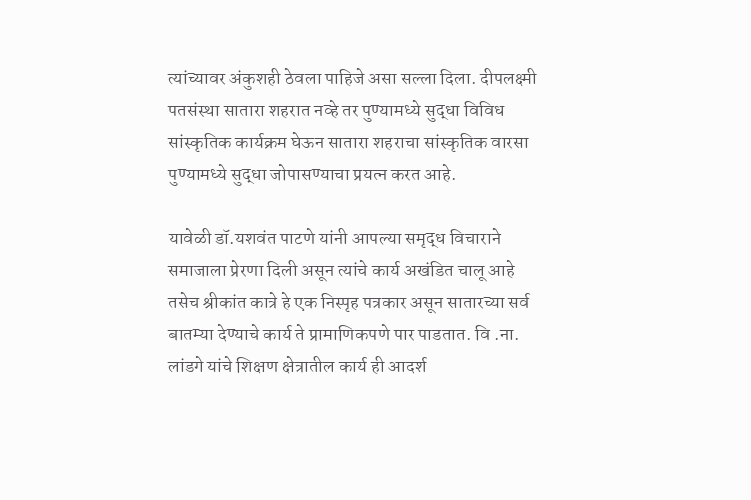त्यांच्यावर अंकुशही ठेवला पाहिजे असा सल्ला दिला. दीपलक्ष्मी पतसंस्था सातारा शहरात नव्हे तर पुण्यामध्ये सुद्धा विविध सांस्कृतिक कार्यक्रम घेऊन सातारा शहराचा सांस्कृतिक वारसा पुण्यामध्ये सुद्धा जोपासण्याचा प्रयत्न करत आहे.

यावेळी डॉ.यशवंत पाटणे यांनी आपल्या समृद्ध विचाराने समाजाला प्रेरणा दिली असून त्यांचे कार्य अखंडित चालू आहे तसेच श्रीकांत कात्रे हे एक निस्पृह पत्रकार असून सातारच्या सर्व बातम्या देण्याचे कार्य ते प्रामाणिकपणे पार पाडतात. वि .ना. लांडगे यांचे शिक्षण क्षेत्रातील कार्य ही आदर्श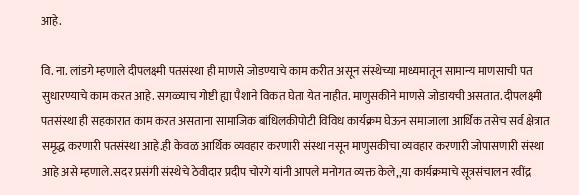आहे.

वि. ना. लांडगे म्हणाले दीपलक्ष्मी पतसंस्था ही माणसे जोडण्याचे काम करीत असून संस्थेच्या माध्यमातून सामान्य माणसाची पत सुधारण्याचे काम करत आहे. सगळ्याच गोष्टी ह्या पैशाने विकत घेता येत नाहीत. माणुसकीने माणसे जोडायची असतात. दीपलक्ष्मी पतसंस्था ही सहकारात काम करत असताना सामाजिक बांधिलकीपोटी विविध कार्यक्रम घेऊन समाजाला आर्थिक तसेच सर्व क्षेत्रात समृद्ध करणारी पतसंस्था आहे.ही केवळ आर्थिक व्यवहार करणारी संस्था नसून माणुसकीचा व्यवहार करणारी जोपासणारी संस्था आहे असे म्हणाले.सदर प्रसंगी संस्थेचे ठेवीदार प्रदीप चोरगे यांनी आपले मनोगत व्यक्त केले,,या कार्यक्रमाचे सूत्रसंचालन रवींद्र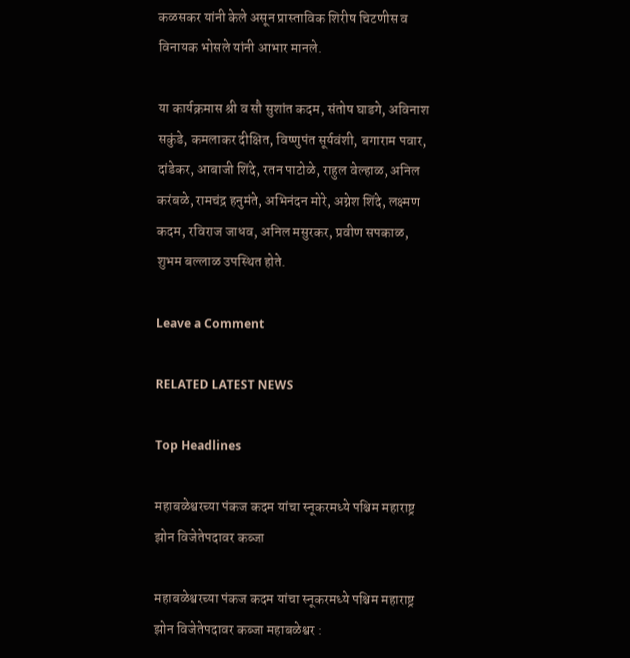कळसकर यांनी केले असून प्रास्ताविक शिरीष चिटणीस व विनायक भोसले यांनी आभार मानले.

या कार्यक्रमास श्री व सौ सुशांत कदम, संतोष घाडगे, अविनाश सकुंडे, कमलाकर दीक्षित, विष्णुपंत सूर्यवंशी, बगाराम पवार, दांडेकर, आबाजी शिंदे, रतन पाटोळे, राहुल वेल्हाळ, अनिल करंबळे, रामचंद्र हनुमंते, अभिनंदन मोरे, अग्नेश शिंदे, लक्ष्मण कदम, रविराज जाधव, अनिल मसुरकर, प्रवीण सपकाळ, शुभम बल्लाळ उपस्थित होते.

Leave a Comment

RELATED LATEST NEWS

Top Headlines

महाबळेश्वरच्या पंकज कदम यांचा स्नूकरमध्ये पश्चिम महाराष्ट्र झोन विजेतेपदावर कब्जा

महाबळेश्वरच्या पंकज कदम यांचा स्नूकरमध्ये पश्चिम महाराष्ट्र झोन विजेतेपदावर कब्जा महाबळेश्वर :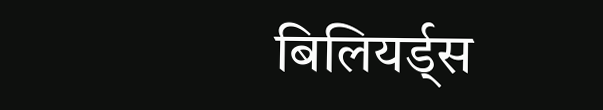बिलियर्ड्स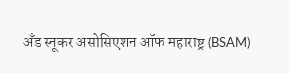अँड स्नूकर असोसिएशन ऑफ महाराष्ट्र (BSAM)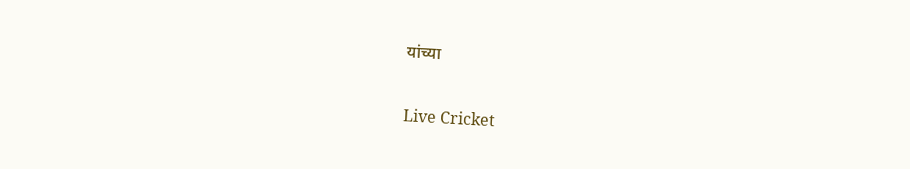यांच्या

Live Cricket